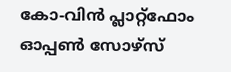കോ-വിൻ പ്ലാറ്റ്‌ഫോം ഓപ്പൺ സോഴ്സ്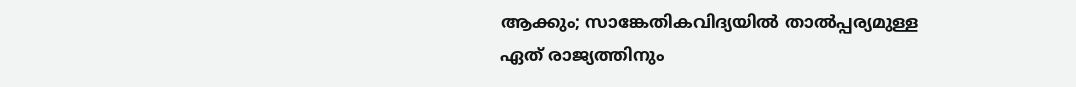ആക്കും; സാങ്കേതികവിദ്യയിൽ താൽപ്പര്യമുള്ള ഏത് രാജ്യത്തിനും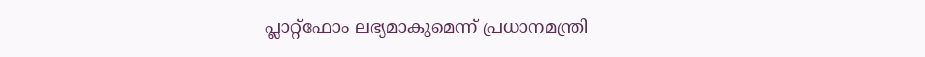പ്ലാറ്റ്‌ഫോം ലഭ്യമാകുമെന്ന് പ്രധാനമന്ത്രി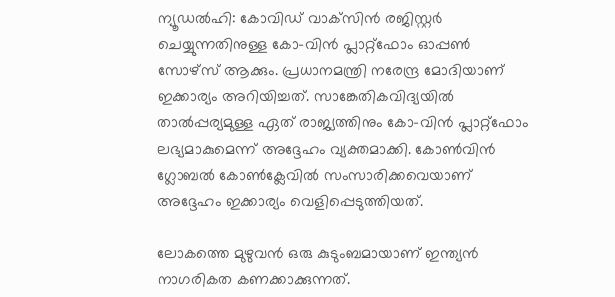ന്യൂഡൽഹി: കോവിഡ് വാക്‌സിൻ രജിസ്റ്റർ ചെയ്യുന്നതിനുള്ള കോ-വിൻ പ്ലാറ്റ്‌ഫോം ഓപ്പൺ സോഴ്സ് ആക്കും. പ്രധാനമന്ത്രി നരേന്ദ്ര മോദിയാണ് ഇക്കാര്യം അറിയിച്ചത്. സാങ്കേതികവിദ്യയിൽ താൽപ്പര്യമുള്ള ഏത് രാജ്യത്തിനും കോ-വിൻ പ്ലാറ്റ്‌ഫോം ലഭ്യമാകുമെന്ന് അദ്ദേഹം വ്യക്തമാക്കി. കോൺവിൻ ഗ്ലോബൽ കോൺക്ലേവിൽ സംസാരിക്കവെയാണ് അദ്ദേഹം ഇക്കാര്യം വെളിപ്പെടുത്തിയത്.

ലോകത്തെ മുഴുവൻ ഒരു കുടുംബമായാണ് ഇന്ത്യൻ നാഗരികത കണക്കാക്കുന്നത്.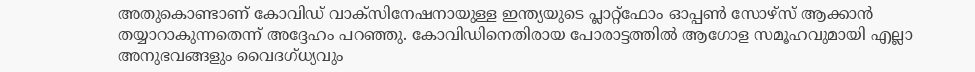അതുകൊണ്ടാണ് കോവിഡ് വാക്‌സിനേഷനായുള്ള ഇന്ത്യയുടെ പ്ലാറ്റ്‌ഫോം ഓപ്പൺ സോഴ്സ് ആക്കാൻ തയ്യാറാകുന്നതെന്ന് അദ്ദേഹം പറഞ്ഞു. കോവിഡിനെതിരായ പോരാട്ടത്തിൽ ആഗോള സമൂഹവുമായി എല്ലാ അനുഭവങ്ങളും വൈദഗ്ധ്യവും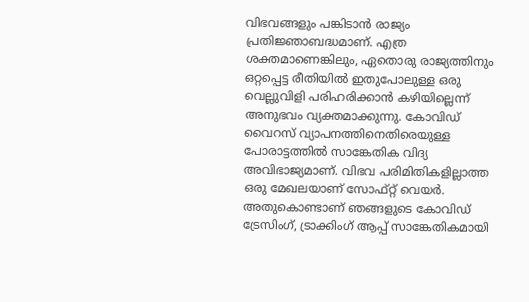വിഭവങ്ങളും പങ്കിടാൻ രാജ്യം പ്രതിജ്ഞാബദ്ധമാണ്. എത്ര ശക്തമാണെങ്കിലും, ഏതൊരു രാജ്യത്തിനും ഒറ്റപ്പെട്ട രീതിയിൽ ഇതുപോലുള്ള ഒരു വെല്ലുവിളി പരിഹരിക്കാൻ കഴിയില്ലെന്ന് അനുഭവം വ്യക്തമാക്കുന്നു. കോവിഡ് വൈറസ് വ്യാപനത്തിനെതിരെയുള്ള പോരാട്ടത്തിൽ സാങ്കേതിക വിദ്യ അവിഭാജ്യമാണ്. വിഭവ പരിമിതികളില്ലാത്ത ഒരു മേഖലയാണ് സോഫ്റ്റ് വെയർ. അതുകൊണ്ടാണ് ഞങ്ങളുടെ കോവിഡ് ട്രേസിംഗ്, ട്രാക്കിംഗ് ആപ്പ് സാങ്കേതികമായി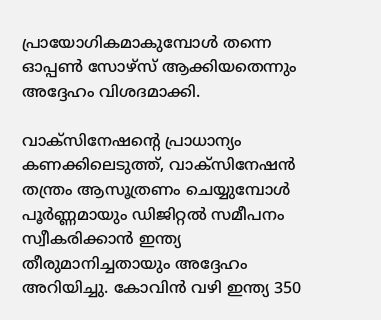പ്രായോഗികമാകുമ്പോൾ തന്നെ ഓപ്പൺ സോഴ്സ് ആക്കിയതെന്നും അദ്ദേഹം വിശദമാക്കി.

വാക്‌സിനേഷന്റെ പ്രാധാന്യം കണക്കിലെടുത്ത്, വാക്‌സിനേഷൻ തന്ത്രം ആസൂത്രണം ചെയ്യുമ്പോൾ പൂർണ്ണമായും ഡിജിറ്റൽ സമീപനം സ്വീകരിക്കാൻ ഇന്ത്യ തീരുമാനിച്ചതായും അദ്ദേഹം അറിയിച്ചു. കോവിൻ വഴി ഇന്ത്യ 350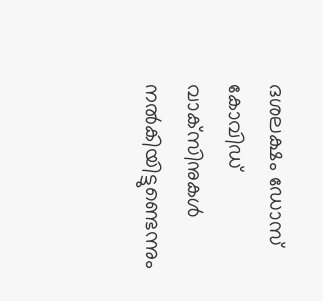ദശലക്ഷം ഡോസ് കോവിഡ് വാക്‌സിനുകൾ നൽകിയിട്ടുണ്ടെന്നും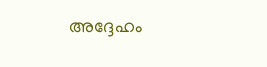അദ്ദേഹം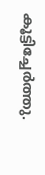കൂട്ടിച്ചേർത്തു.